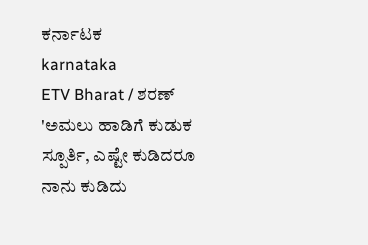ಕರ್ನಾಟಕ
karnataka
ETV Bharat / ಶರಣ್
'ಅಮಲು ಹಾಡಿಗೆ ಕುಡುಕ ಸ್ಪೂರ್ತಿ, ಎಷ್ಟೇ ಕುಡಿದರೂ ನಾನು ಕುಡಿದು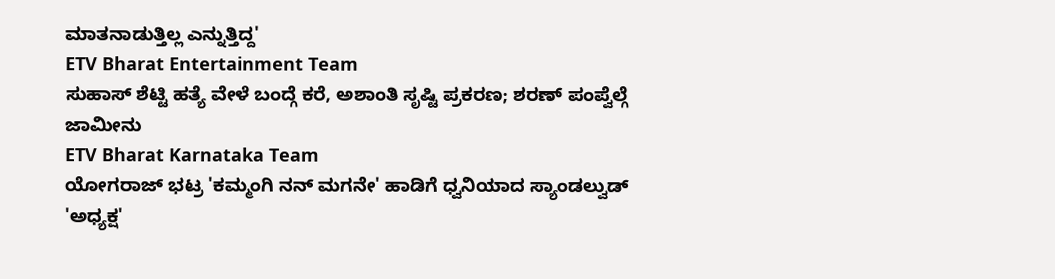ಮಾತನಾಡುತ್ತಿಲ್ಲ ಎನ್ನುತ್ತಿದ್ದ'
ETV Bharat Entertainment Team
ಸುಹಾಸ್ ಶೆಟ್ಟಿ ಹತ್ಯೆ ವೇಳೆ ಬಂದ್ಗೆ ಕರೆ, ಅಶಾಂತಿ ಸೃಷ್ಟಿ ಪ್ರಕರಣ; ಶರಣ್ ಪಂಪ್ವೆಲ್ಗೆ ಜಾಮೀನು
ETV Bharat Karnataka Team
ಯೋಗರಾಜ್ ಭಟ್ರ 'ಕಮ್ಮಂಗಿ ನನ್ ಮಗನೇ' ಹಾಡಿಗೆ ಧ್ವನಿಯಾದ ಸ್ಯಾಂಡಲ್ವುಡ್ 'ಅಧ್ಯಕ್ಷ'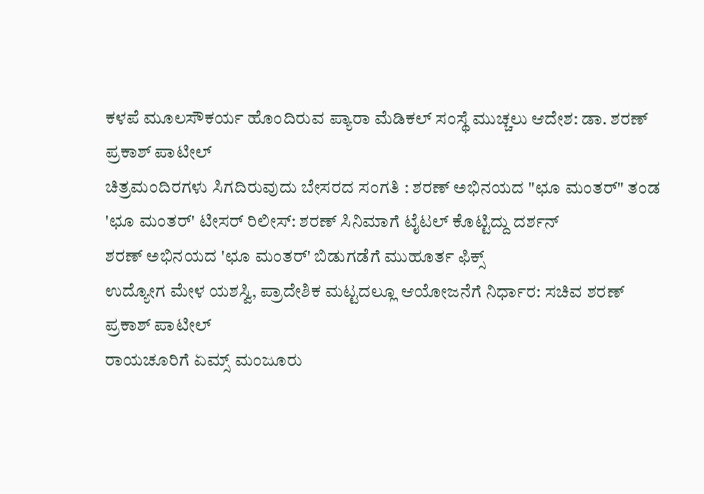ಕಳಪೆ ಮೂಲಸೌಕರ್ಯ ಹೊಂದಿರುವ ಪ್ಯಾರಾ ಮೆಡಿಕಲ್ ಸಂಸ್ಥೆ ಮುಚ್ಚಲು ಆದೇಶ: ಡಾ. ಶರಣ್ ಪ್ರಕಾಶ್ ಪಾಟೀಲ್
ಚಿತ್ರಮಂದಿರಗಳು ಸಿಗದಿರುವುದು ಬೇಸರದ ಸಂಗತಿ : ಶರಣ್ ಅಭಿನಯದ "ಛೂ ಮಂತರ್" ತಂಡ
'ಛೂ ಮಂತರ್' ಟೀಸರ್ ರಿಲೀಸ್: ಶರಣ್ ಸಿನಿಮಾಗೆ ಟೈಟಲ್ ಕೊಟ್ಟಿದ್ದು ದರ್ಶನ್
ಶರಣ್ ಅಭಿನಯದ 'ಛೂ ಮಂತರ್' ಬಿಡುಗಡೆಗೆ ಮುಹೂರ್ತ ಫಿಕ್ಸ್
ಉದ್ಯೋಗ ಮೇಳ ಯಶಸ್ವಿ, ಪ್ರಾದೇಶಿಕ ಮಟ್ಟದಲ್ಲೂ ಆಯೋಜನೆಗೆ ನಿರ್ಧಾರ: ಸಚಿವ ಶರಣ್ ಪ್ರಕಾಶ್ ಪಾಟೀಲ್
ರಾಯಚೂರಿಗೆ ಏಮ್ಸ್ ಮಂಜೂರು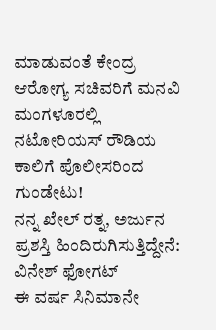ಮಾಡುವಂತೆ ಕೇಂದ್ರ ಆರೋಗ್ಯ ಸಚಿವರಿಗೆ ಮನವಿ
ಮಂಗಳೂರಲ್ಲಿ ನಟೋರಿಯಸ್ ರೌಡಿಯ ಕಾಲಿಗೆ ಪೊಲೀಸರಿಂದ ಗುಂಡೇಟು!
ನನ್ನ ಖೇಲ್ ರತ್ನ, ಅರ್ಜುನ ಪ್ರಶಸ್ತಿ ಹಿಂದಿರುಗಿಸುತ್ತಿದ್ದೇನೆ: ವಿನೇಶ್ ಫೋಗಟ್
ಈ ವರ್ಷ ಸಿನಿಮಾನೇ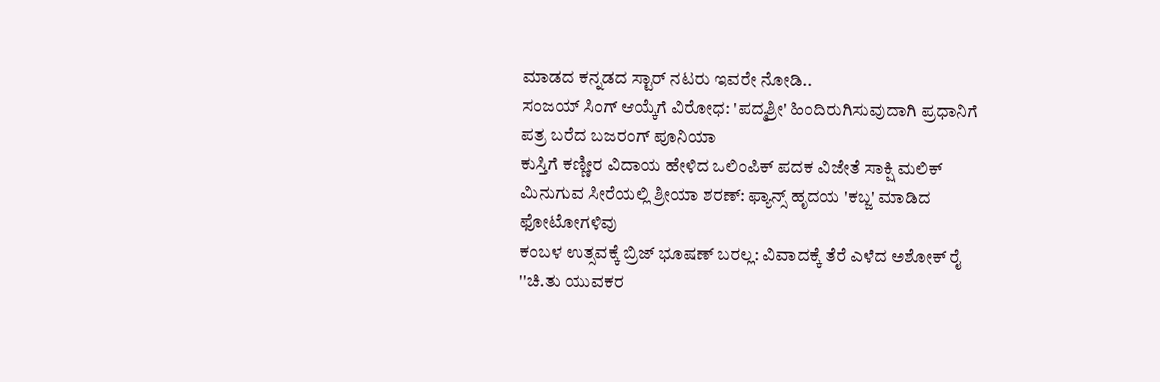ಮಾಡದ ಕನ್ನಡದ ಸ್ಟಾರ್ ನಟರು ಇವರೇ ನೋಡಿ..
ಸಂಜಯ್ ಸಿಂಗ್ ಆಯ್ಕೆಗೆ ವಿರೋಧ: 'ಪದ್ಮಶ್ರೀ' ಹಿಂದಿರುಗಿಸುವುದಾಗಿ ಪ್ರಧಾನಿಗೆ ಪತ್ರ ಬರೆದ ಬಜರಂಗ್ ಪೂನಿಯಾ
ಕುಸ್ತಿಗೆ ಕಣ್ಣೀರ ವಿದಾಯ ಹೇಳಿದ ಒಲಿಂಪಿಕ್ ಪದಕ ವಿಜೇತೆ ಸಾಕ್ಷಿ ಮಲಿಕ್
ಮಿನುಗುವ ಸೀರೆಯಲ್ಲಿ ಶ್ರೀಯಾ ಶರಣ್: ಫ್ಯಾನ್ಸ್ ಹೃದಯ 'ಕಬ್ಜ' ಮಾಡಿದ ಫೋಟೋಗಳಿವು
ಕಂಬಳ ಉತ್ಸವಕ್ಕೆ ಬ್ರಿಜ್ ಭೂಷಣ್ ಬರಲ್ಲ: ವಿವಾದಕ್ಕೆ ತೆರೆ ಎಳೆದ ಅಶೋಕ್ ರೈ
''ಚಿ.ತು ಯುವಕರ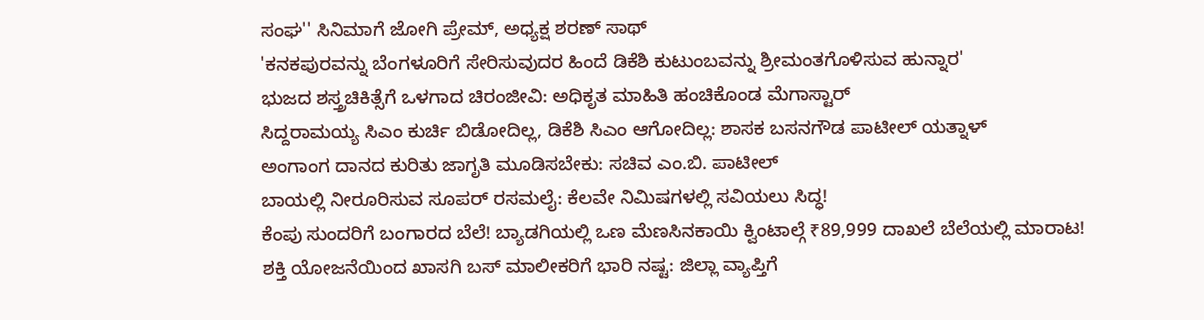ಸಂಘ'' ಸಿನಿಮಾಗೆ ಜೋಗಿ ಪ್ರೇಮ್, ಅಧ್ಯಕ್ಷ ಶರಣ್ ಸಾಥ್
'ಕನಕಪುರವನ್ನು ಬೆಂಗಳೂರಿಗೆ ಸೇರಿಸುವುದರ ಹಿಂದೆ ಡಿಕೆಶಿ ಕುಟುಂಬವನ್ನು ಶ್ರೀಮಂತಗೊಳಿಸುವ ಹುನ್ನಾರ'
ಭುಜದ ಶಸ್ತ್ರಚಿಕಿತ್ಸೆಗೆ ಒಳಗಾದ ಚಿರಂಜೀವಿ: ಅಧಿಕೃತ ಮಾಹಿತಿ ಹಂಚಿಕೊಂಡ ಮೆಗಾಸ್ಟಾರ್
ಸಿದ್ದರಾಮಯ್ಯ ಸಿಎಂ ಕುರ್ಚಿ ಬಿಡೋದಿಲ್ಲ, ಡಿಕೆಶಿ ಸಿಎಂ ಆಗೋದಿಲ್ಲ: ಶಾಸಕ ಬಸನಗೌಡ ಪಾಟೀಲ್ ಯತ್ನಾಳ್
ಅಂಗಾಂಗ ದಾನದ ಕುರಿತು ಜಾಗೃತಿ ಮೂಡಿಸಬೇಕು: ಸಚಿವ ಎಂ.ಬಿ. ಪಾಟೀಲ್
ಬಾಯಲ್ಲಿ ನೀರೂರಿಸುವ ಸೂಪರ್ ರಸಮಲೈ: ಕೆಲವೇ ನಿಮಿಷಗಳಲ್ಲಿ ಸವಿಯಲು ಸಿದ್ಧ!
ಕೆಂಪು ಸುಂದರಿಗೆ ಬಂಗಾರದ ಬೆಲೆ! ಬ್ಯಾಡಗಿಯಲ್ಲಿ ಒಣ ಮೆಣಸಿನಕಾಯಿ ಕ್ವಿಂಟಾಲ್ಗೆ ₹89,999 ದಾಖಲೆ ಬೆಲೆಯಲ್ಲಿ ಮಾರಾಟ!
ಶಕ್ತಿ ಯೋಜನೆಯಿಂದ ಖಾಸಗಿ ಬಸ್ ಮಾಲೀಕರಿಗೆ ಭಾರಿ ನಷ್ಟ: ಜಿಲ್ಲಾ ವ್ಯಾಪ್ತಿಗೆ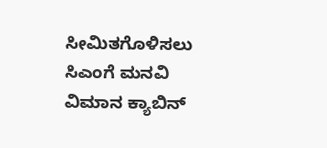ಸೀಮಿತಗೊಳಿಸಲು ಸಿಎಂಗೆ ಮನವಿ
ವಿಮಾನ ಕ್ಯಾಬಿನ್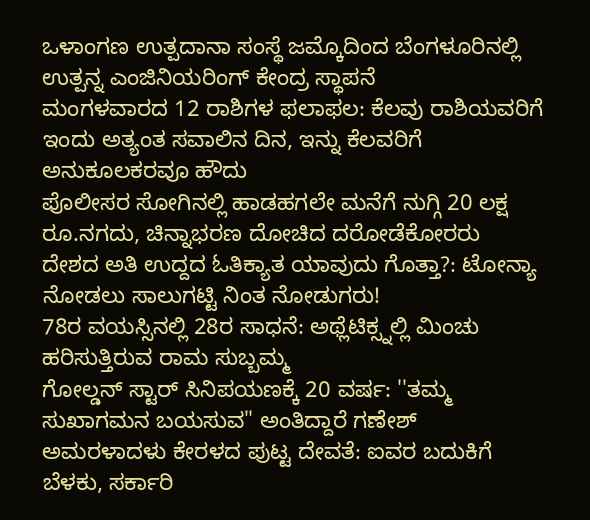ಒಳಾಂಗಣ ಉತ್ಪದಾನಾ ಸಂಸ್ಥೆ ಜಮ್ಕೊದಿಂದ ಬೆಂಗಳೂರಿನಲ್ಲಿ ಉತ್ಪನ್ನ ಎಂಜಿನಿಯರಿಂಗ್ ಕೇಂದ್ರ ಸ್ಥಾಪನೆ
ಮಂಗಳವಾರದ 12 ರಾಶಿಗಳ ಫಲಾಫಲ: ಕೆಲವು ರಾಶಿಯವರಿಗೆ ಇಂದು ಅತ್ಯಂತ ಸವಾಲಿನ ದಿನ, ಇನ್ನು ಕೆಲವರಿಗೆ ಅನುಕೂಲಕರವೂ ಹೌದು
ಪೊಲೀಸರ ಸೋಗಿನಲ್ಲಿ ಹಾಡಹಗಲೇ ಮನೆಗೆ ನುಗ್ಗಿ 20 ಲಕ್ಷ ರೂ.ನಗದು, ಚಿನ್ನಾಭರಣ ದೋಚಿದ ದರೋಡೆಕೋರರು
ದೇಶದ ಅತಿ ಉದ್ದದ ಓತಿಕ್ಯಾತ ಯಾವುದು ಗೊತ್ತಾ?: ಟೋನ್ಯಾ ನೋಡಲು ಸಾಲುಗಟ್ಟಿ ನಿಂತ ನೋಡುಗರು!
78ರ ವಯಸ್ಸಿನಲ್ಲಿ 28ರ ಸಾಧನೆ: ಅಥ್ಲೆಟಿಕ್ಸ್ನಲ್ಲಿ ಮಿಂಚು ಹರಿಸುತ್ತಿರುವ ರಾಮ ಸುಬ್ಬಮ್ಮ
ಗೋಲ್ಡನ್ ಸ್ಟಾರ್ ಸಿನಿಪಯಣಕ್ಕೆ 20 ವರ್ಷ: ''ತಮ್ಮ ಸುಖಾಗಮನ ಬಯಸುವ" ಅಂತಿದ್ದಾರೆ ಗಣೇಶ್
ಅಮರಳಾದಳು ಕೇರಳದ ಪುಟ್ಟ ದೇವತೆ: ಐವರ ಬದುಕಿಗೆ ಬೆಳಕು, ಸರ್ಕಾರಿ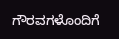ಗೌರವಗಳೊಂದಿಗೆ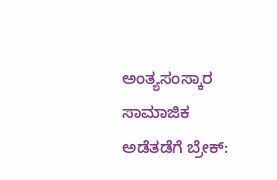ಅಂತ್ಯಸಂಸ್ಕಾರ
ಸಾಮಾಜಿಕ ಅಡೆತಡೆಗೆ ಬ್ರೇಕ್: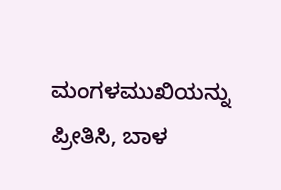ಮಂಗಳಮುಖಿಯನ್ನು ಪ್ರೀತಿಸಿ, ಬಾಳ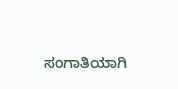ಸಂಗಾತಿಯಾಗಿ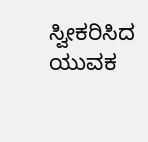ಸ್ವೀಕರಿಸಿದ ಯುವಕ